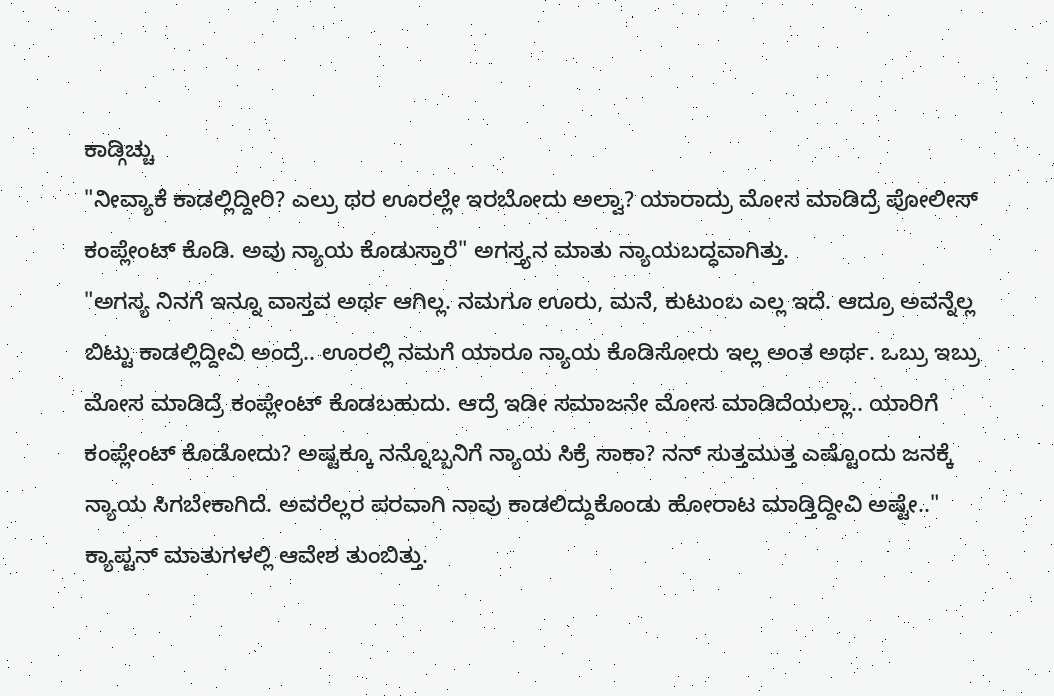ಕಾಡ್ಗಿಚ್ಚು
"ನೀವ್ಯಾಕೆ ಕಾಡಲ್ಲಿದ್ದೀರಿ? ಎಲ್ರು ಥರ ಊರಲ್ಲೇ ಇರಬೋದು ಅಲ್ವಾ? ಯಾರಾದ್ರು ಮೋಸ ಮಾಡಿದ್ರೆ ಪೋಲೀಸ್ ಕಂಪ್ಲೇಂಟ್ ಕೊಡಿ. ಅವು ನ್ಯಾಯ ಕೊಡುಸ್ತಾರೆ" ಅಗಸ್ತ್ಯನ ಮಾತು ನ್ಯಾಯಬದ್ಧವಾಗಿತ್ತು.
"ಅಗಸ್ಯ ನಿನಗೆ ಇನ್ನೂ ವಾಸ್ತವ ಅರ್ಥ ಆಗಿಲ್ಲ. ನಮಗೂ ಊರು, ಮನೆ, ಕುಟುಂಬ ಎಲ್ಲ ಇದೆ. ಆದ್ರೂ ಅವನ್ನೆಲ್ಲ ಬಿಟ್ಟು ಕಾಡಲ್ಲಿದ್ದೀವಿ ಅಂದ್ರೆ.. ಊರಲ್ಲಿ ನಮಗೆ ಯಾರೂ ನ್ಯಾಯ ಕೊಡಿಸೋರು ಇಲ್ಲ ಅಂತ ಅರ್ಥ. ಒಬ್ರು ಇಬ್ರು ಮೋಸ ಮಾಡಿದ್ರೆ ಕಂಪ್ಲೇಂಟ್ ಕೊಡಬಹುದು. ಆದ್ರೆ ಇಡೀ ಸಮಾಜನೇ ಮೋಸ ಮಾಡಿದೆಯಲ್ಲಾ.. ಯಾರಿಗೆ ಕಂಪ್ಲೇಂಟ್ ಕೊಡೋದು? ಅಷ್ಟಕ್ಕೂ ನನ್ನೊಬ್ಬನಿಗೆ ನ್ಯಾಯ ಸಿಕ್ರೆ ಸಾಕಾ? ನನ್ ಸುತ್ತಮುತ್ತ ಎಷ್ಟೊಂದು ಜನಕ್ಕೆ ನ್ಯಾಯ ಸಿಗಬೇಕಾಗಿದೆ. ಅವರೆಲ್ಲರ ಪರವಾಗಿ ನಾವು ಕಾಡಲಿದ್ದುಕೊಂಡು ಹೋರಾಟ ಮಾಡ್ತಿದ್ದೀವಿ ಅಷ್ಟೇ.." ಕ್ಯಾಪ್ಟನ್ ಮಾತುಗಳಲ್ಲಿ ಆವೇಶ ತುಂಬಿತ್ತು.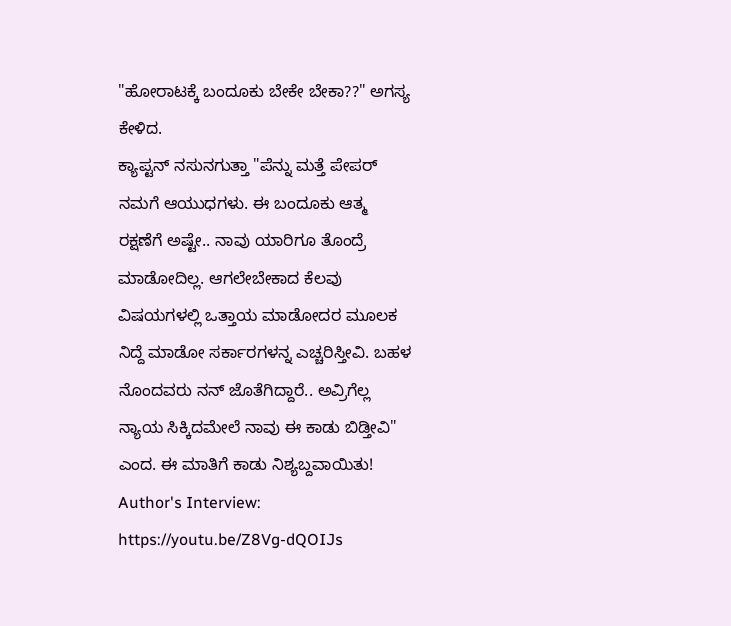"ಹೋರಾಟಕ್ಕೆ ಬಂದೂಕು ಬೇಕೇ ಬೇಕಾ??" ಅಗಸ್ಯ ಕೇಳಿದ.
ಕ್ಯಾಪ್ಟನ್ ನಸುನಗುತ್ತಾ "ಪೆನ್ನು ಮತ್ತೆ ಪೇಪರ್ ನಮಗೆ ಆಯುಧಗಳು. ಈ ಬಂದೂಕು ಆತ್ಮ ರಕ್ಷಣೆಗೆ ಅಷ್ಟೇ.. ನಾವು ಯಾರಿಗೂ ತೊಂದ್ರೆ ಮಾಡೋದಿಲ್ಲ. ಆಗಲೇಬೇಕಾದ ಕೆಲವು ವಿಷಯಗಳಲ್ಲಿ ಒತ್ತಾಯ ಮಾಡೋದರ ಮೂಲಕ ನಿದ್ದೆ ಮಾಡೋ ಸರ್ಕಾರಗಳನ್ನ ಎಚ್ಚರಿಸ್ತೀವಿ. ಬಹಳ ನೊಂದವರು ನನ್ ಜೊತೆಗಿದ್ದಾರೆ.. ಅವ್ರಿಗೆಲ್ಲ ನ್ಯಾಯ ಸಿಕ್ಕಿದಮೇಲೆ ನಾವು ಈ ಕಾಡು ಬಿಡ್ತೀವಿ" ಎಂದ. ಈ ಮಾತಿಗೆ ಕಾಡು ನಿಶ್ಯಬ್ದವಾಯಿತು!
Author's Interview: https://youtu.be/Z8Vg-dQOIJs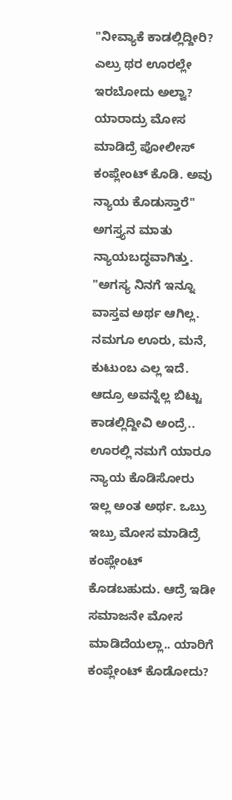"ನೀವ್ಯಾಕೆ ಕಾಡಲ್ಲಿದ್ದೀರಿ? ಎಲ್ರು ಥರ ಊರಲ್ಲೇ ಇರಬೋದು ಅಲ್ವಾ? ಯಾರಾದ್ರು ಮೋಸ ಮಾಡಿದ್ರೆ ಪೋಲೀಸ್ ಕಂಪ್ಲೇಂಟ್ ಕೊಡಿ. ಅವು ನ್ಯಾಯ ಕೊಡುಸ್ತಾರೆ" ಅಗಸ್ತ್ಯನ ಮಾತು ನ್ಯಾಯಬದ್ಧವಾಗಿತ್ತು.
"ಅಗಸ್ಯ ನಿನಗೆ ಇನ್ನೂ ವಾಸ್ತವ ಅರ್ಥ ಆಗಿಲ್ಲ. ನಮಗೂ ಊರು, ಮನೆ, ಕುಟುಂಬ ಎಲ್ಲ ಇದೆ. ಆದ್ರೂ ಅವನ್ನೆಲ್ಲ ಬಿಟ್ಟು ಕಾಡಲ್ಲಿದ್ದೀವಿ ಅಂದ್ರೆ.. ಊರಲ್ಲಿ ನಮಗೆ ಯಾರೂ ನ್ಯಾಯ ಕೊಡಿಸೋರು ಇಲ್ಲ ಅಂತ ಅರ್ಥ. ಒಬ್ರು ಇಬ್ರು ಮೋಸ ಮಾಡಿದ್ರೆ ಕಂಪ್ಲೇಂಟ್ ಕೊಡಬಹುದು. ಆದ್ರೆ ಇಡೀ ಸಮಾಜನೇ ಮೋಸ ಮಾಡಿದೆಯಲ್ಲಾ.. ಯಾರಿಗೆ ಕಂಪ್ಲೇಂಟ್ ಕೊಡೋದು?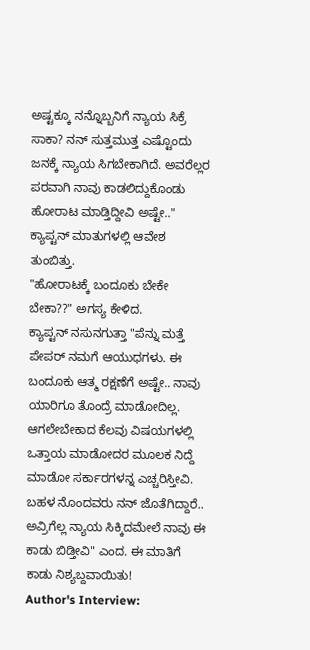ಅಷ್ಟಕ್ಕೂ ನನ್ನೊಬ್ಬನಿಗೆ ನ್ಯಾಯ ಸಿಕ್ರೆ ಸಾಕಾ? ನನ್ ಸುತ್ತಮುತ್ತ ಎಷ್ಟೊಂದು ಜನಕ್ಕೆ ನ್ಯಾಯ ಸಿಗಬೇಕಾಗಿದೆ. ಅವರೆಲ್ಲರ ಪರವಾಗಿ ನಾವು ಕಾಡಲಿದ್ದುಕೊಂಡು ಹೋರಾಟ ಮಾಡ್ತಿದ್ದೀವಿ ಅಷ್ಟೇ.." ಕ್ಯಾಪ್ಟನ್ ಮಾತುಗಳಲ್ಲಿ ಆವೇಶ ತುಂಬಿತ್ತು.
"ಹೋರಾಟಕ್ಕೆ ಬಂದೂಕು ಬೇಕೇ ಬೇಕಾ??" ಅಗಸ್ಯ ಕೇಳಿದ.
ಕ್ಯಾಪ್ಟನ್ ನಸುನಗುತ್ತಾ "ಪೆನ್ನು ಮತ್ತೆ ಪೇಪರ್ ನಮಗೆ ಆಯುಧಗಳು. ಈ ಬಂದೂಕು ಆತ್ಮ ರಕ್ಷಣೆಗೆ ಅಷ್ಟೇ.. ನಾವು ಯಾರಿಗೂ ತೊಂದ್ರೆ ಮಾಡೋದಿಲ್ಲ. ಆಗಲೇಬೇಕಾದ ಕೆಲವು ವಿಷಯಗಳಲ್ಲಿ ಒತ್ತಾಯ ಮಾಡೋದರ ಮೂಲಕ ನಿದ್ದೆ ಮಾಡೋ ಸರ್ಕಾರಗಳನ್ನ ಎಚ್ಚರಿಸ್ತೀವಿ. ಬಹಳ ನೊಂದವರು ನನ್ ಜೊತೆಗಿದ್ದಾರೆ.. ಅವ್ರಿಗೆಲ್ಲ ನ್ಯಾಯ ಸಿಕ್ಕಿದಮೇಲೆ ನಾವು ಈ ಕಾಡು ಬಿಡ್ತೀವಿ" ಎಂದ. ಈ ಮಾತಿಗೆ ಕಾಡು ನಿಶ್ಯಬ್ದವಾಯಿತು!
Author's Interview: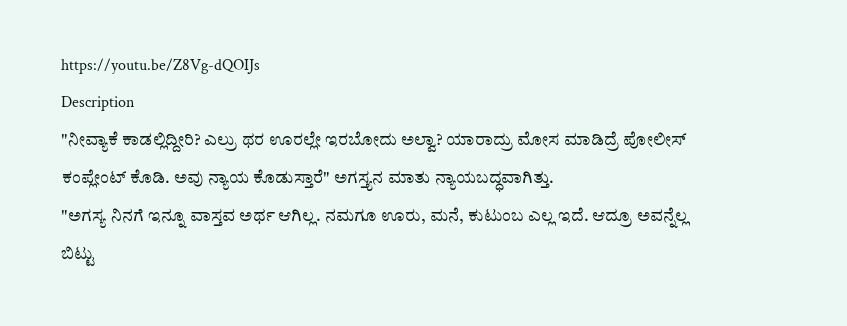https://youtu.be/Z8Vg-dQOIJs
Description
"ನೀವ್ಯಾಕೆ ಕಾಡಲ್ಲಿದ್ದೀರಿ? ಎಲ್ರು ಥರ ಊರಲ್ಲೇ ಇರಬೋದು ಅಲ್ವಾ? ಯಾರಾದ್ರು ಮೋಸ ಮಾಡಿದ್ರೆ ಪೋಲೀಸ್ ಕಂಪ್ಲೇಂಟ್ ಕೊಡಿ. ಅವು ನ್ಯಾಯ ಕೊಡುಸ್ತಾರೆ" ಅಗಸ್ತ್ಯನ ಮಾತು ನ್ಯಾಯಬದ್ಧವಾಗಿತ್ತು.
"ಅಗಸ್ಯ ನಿನಗೆ ಇನ್ನೂ ವಾಸ್ತವ ಅರ್ಥ ಆಗಿಲ್ಲ. ನಮಗೂ ಊರು, ಮನೆ, ಕುಟುಂಬ ಎಲ್ಲ ಇದೆ. ಆದ್ರೂ ಅವನ್ನೆಲ್ಲ ಬಿಟ್ಟು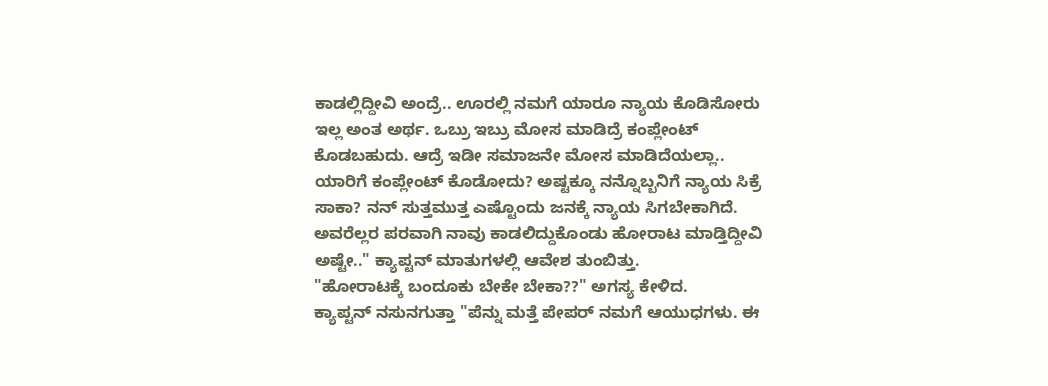ಕಾಡಲ್ಲಿದ್ದೀವಿ ಅಂದ್ರೆ.. ಊರಲ್ಲಿ ನಮಗೆ ಯಾರೂ ನ್ಯಾಯ ಕೊಡಿಸೋರು ಇಲ್ಲ ಅಂತ ಅರ್ಥ. ಒಬ್ರು ಇಬ್ರು ಮೋಸ ಮಾಡಿದ್ರೆ ಕಂಪ್ಲೇಂಟ್ ಕೊಡಬಹುದು. ಆದ್ರೆ ಇಡೀ ಸಮಾಜನೇ ಮೋಸ ಮಾಡಿದೆಯಲ್ಲಾ.. ಯಾರಿಗೆ ಕಂಪ್ಲೇಂಟ್ ಕೊಡೋದು? ಅಷ್ಟಕ್ಕೂ ನನ್ನೊಬ್ಬನಿಗೆ ನ್ಯಾಯ ಸಿಕ್ರೆ ಸಾಕಾ? ನನ್ ಸುತ್ತಮುತ್ತ ಎಷ್ಟೊಂದು ಜನಕ್ಕೆ ನ್ಯಾಯ ಸಿಗಬೇಕಾಗಿದೆ. ಅವರೆಲ್ಲರ ಪರವಾಗಿ ನಾವು ಕಾಡಲಿದ್ದುಕೊಂಡು ಹೋರಾಟ ಮಾಡ್ತಿದ್ದೀವಿ ಅಷ್ಟೇ.." ಕ್ಯಾಪ್ಟನ್ ಮಾತುಗಳಲ್ಲಿ ಆವೇಶ ತುಂಬಿತ್ತು.
"ಹೋರಾಟಕ್ಕೆ ಬಂದೂಕು ಬೇಕೇ ಬೇಕಾ??" ಅಗಸ್ಯ ಕೇಳಿದ.
ಕ್ಯಾಪ್ಟನ್ ನಸುನಗುತ್ತಾ "ಪೆನ್ನು ಮತ್ತೆ ಪೇಪರ್ ನಮಗೆ ಆಯುಧಗಳು. ಈ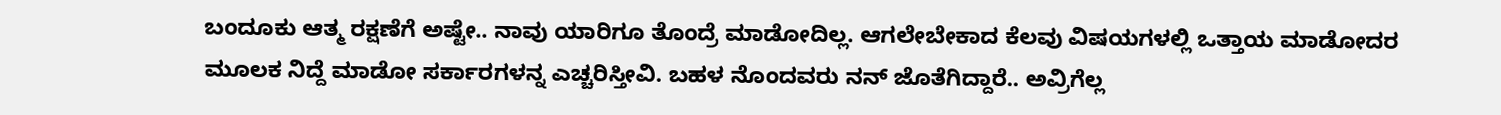ಬಂದೂಕು ಆತ್ಮ ರಕ್ಷಣೆಗೆ ಅಷ್ಟೇ.. ನಾವು ಯಾರಿಗೂ ತೊಂದ್ರೆ ಮಾಡೋದಿಲ್ಲ. ಆಗಲೇಬೇಕಾದ ಕೆಲವು ವಿಷಯಗಳಲ್ಲಿ ಒತ್ತಾಯ ಮಾಡೋದರ ಮೂಲಕ ನಿದ್ದೆ ಮಾಡೋ ಸರ್ಕಾರಗಳನ್ನ ಎಚ್ಚರಿಸ್ತೀವಿ. ಬಹಳ ನೊಂದವರು ನನ್ ಜೊತೆಗಿದ್ದಾರೆ.. ಅವ್ರಿಗೆಲ್ಲ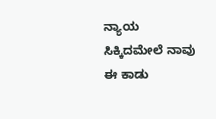ನ್ಯಾಯ ಸಿಕ್ಕಿದಮೇಲೆ ನಾವು ಈ ಕಾಡು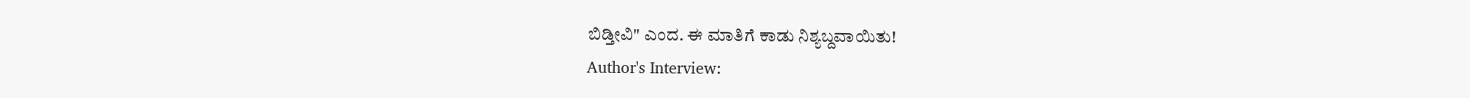ಬಿಡ್ತೀವಿ" ಎಂದ. ಈ ಮಾತಿಗೆ ಕಾಡು ನಿಶ್ಯಬ್ದವಾಯಿತು!
Author's Interview: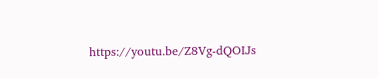https://youtu.be/Z8Vg-dQOIJs